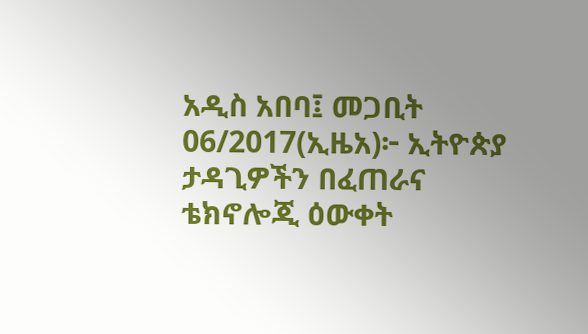አዲስ አበባ፤ መጋቢት 06/2017(ኢዜአ)፦ ኢትዮጵያ ታዳጊዎችን በፈጠራና ቴክኖሎጂ ዕውቀት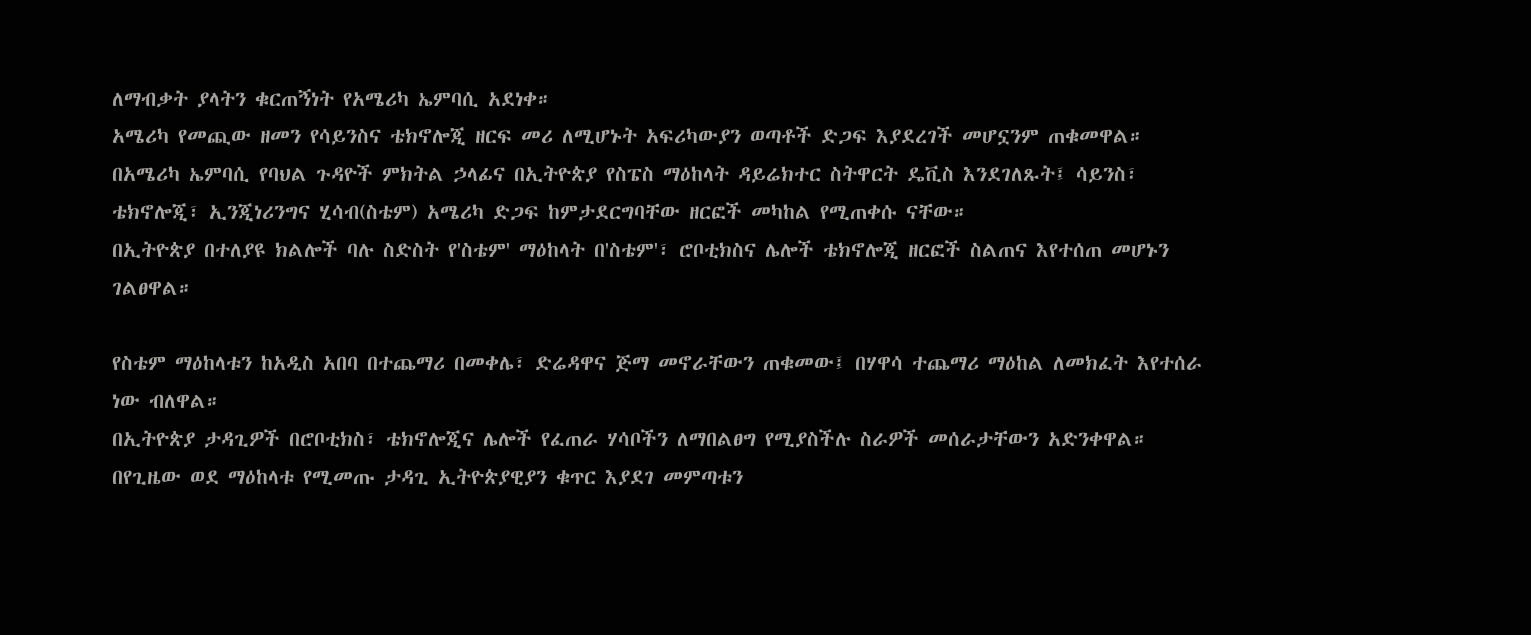ለማብቃት ያላትን ቁርጠኝነት የአሜሪካ ኤምባሲ አደነቀ።
አሜሪካ የመጪው ዘመን የሳይንስና ቴክኖሎጂ ዘርፍ መሪ ለሚሆኑት አፍሪካውያን ወጣቶች ድጋፍ እያደረገች መሆኗንም ጠቁመዋል።
በአሜሪካ ኤምባሲ የባህል ጉዳዮች ምክትል ኃላፊና በኢትዮጵያ የስፔስ ማዕከላት ዳይሬክተር ስትዋርት ዴቪስ እንደገለጹት፤ ሳይንስ፣ ቴክኖሎጂ፣ ኢንጂነሪንግና ሂሳብ(ስቴም) አሜሪካ ድጋፍ ከምታደርግባቸው ዘርፎች መካከል የሚጠቀሱ ናቸው።
በኢትዮጵያ በተለያዩ ክልሎች ባሉ ስድስት የ'ስቴም' ማዕከላት በ'ስቴም'፣ ሮቦቲክስና ሌሎች ቴክኖሎጂ ዘርፎች ስልጠና እየተሰጠ መሆኑን ገልፀዋል።

የስቴም ማዕከላቱን ከአዲስ አበባ በተጨማሪ በመቀሌ፣ ድሬዳዋና ጅማ መኖራቸውን ጠቁመው፤ በሃዋሳ ተጨማሪ ማዕከል ለመክፈት እየተሰራ ነው ብለዋል።
በኢትዮጵያ ታዳጊዎች በሮቦቲክስ፣ ቴክኖሎጂና ሌሎች የፈጠራ ሃሳቦችን ለማበልፀግ የሚያስችሉ ስራዎች መሰራታቸውን አድንቀዋል።
በየጊዜው ወደ ማዕከላቱ የሚመጡ ታዳጊ ኢትዮጵያዊያን ቁጥር እያደገ መምጣቱን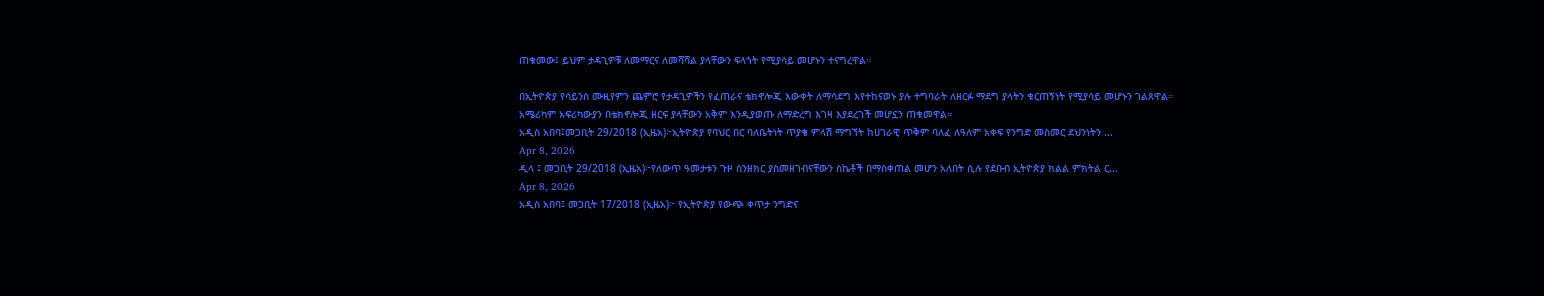ጠቁመው፤ ይህም ታዳጊዎቹ ለመማርና ለመሻሻል ያላቸውን ፍላጎት የሚያሳይ መሆኑን ተናግረዋል።

በኢትዮጵያ የሳይንስ ሙዚየምን ጨምሮ የታዳጊዎችን የፈጠራና ቴክኖሎጂ እውቀት ለማሳደግ እየተከናወኑ ያሉ ተግባራት ለዘርፉ ማደግ ያላትን ቁርጠኝነት የሚያሳይ መሆኑን ገልጸዋል።
አሜሪካም አፍሪካውያን በቴክኖሎጂ ዘርፍ ያላቸውን አቅም እንዲያወጡ ለማድረግ እገዛ እያደረገች መሆኗን ጠቁመዋል።
አዲስ አበባ፤መጋቢት 29/2018 (ኢዜአ)፦ኢትዮጵያ የባህር በር ባለቤትነት ጥያቄ ምላሽ ማግኘት ከሀገራዊ ጥቅም ባለፈ ለዓለም አቀፍ የንግድ መስመር ደህንነትን ...
Apr 8, 2026
ዲላ ፤ መጋቢት 29/2018 (ኢዜአ)፦የለውጥ ዓመታቱን ጉዞ ስንዘክር ያስመዘገብናቸውን ስኬቶች በማስቀጠል መሆን አለበት ሲሉ የደቡብ ኢትዮጵያ ክልል ምክትል ር...
Apr 8, 2026
አዲስ አበባ፤ መጋቢት 17/2018 (ኢዜአ)፦ የኢትዮጵያ የውጭ ቀጥታ ንግድና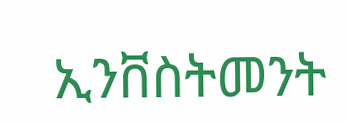ኢንቨስትመንት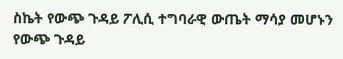ስኬት የውጭ ጉዳይ ፖሊሲ ተግባራዊ ውጤት ማሳያ መሆኑን የውጭ ጉዳይ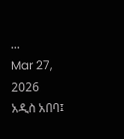...
Mar 27, 2026
አዲስ አበባ፤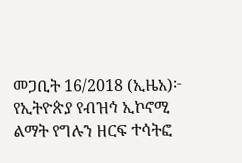መጋቢት 16/2018 (ኢዜአ)፦ የኢትዮጵያ የብዝኅ ኢኮኖሚ ልማት የግሉን ዘርፍ ተሳትፎ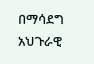በማሳደግ አህጉራዊ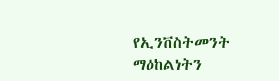የኢንቨስትመንት ማዕከልነትን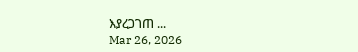እያረጋገጠ ...
Mar 26, 2026